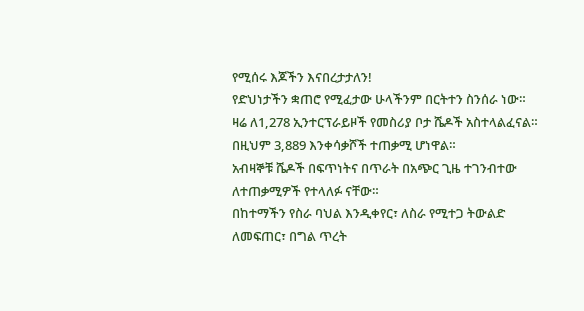የሚሰሩ እጆችን እናበረታታለን!
የድህነታችን ቋጠሮ የሚፈታው ሁላችንም በርትተን ስንሰራ ነው።
ዛሬ ለ1,278 ኢንተርፕራይዞች የመስሪያ ቦታ ሼዶች አስተላልፈናል።
በዚህም 3,889 እንቀሳቃሾች ተጠቃሚ ሆነዋል።
አብዛኞቹ ሼዶች በፍጥነትና በጥራት በአጭር ጊዜ ተገንብተው ለተጠቃሚዎች የተላለፉ ናቸው።
በከተማችን የስራ ባህል እንዲቀየር፣ ለስራ የሚተጋ ትውልድ ለመፍጠር፣ በግል ጥረት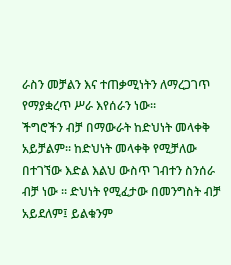ራስን መቻልን እና ተጠቃሚነትን ለማረጋገጥ የማያቋረጥ ሥራ እየሰራን ነው።
ችግሮችን ብቻ በማውራት ከድህነት መላቀቅ አይቻልም። ከድህነት መላቀቅ የሚቻለው በተገኘው እድል እልህ ውስጥ ገብተን ስንሰራ ብቻ ነው ። ድህነት የሚፈታው በመንግስት ብቻ አይደለም፤ ይልቁንም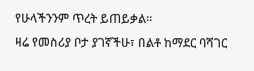የሁላችንንም ጥረት ይጠይቃል።
ዛሬ የመስሪያ ቦታ ያገኛችሁ፣ በልቶ ከማደር ባሻገር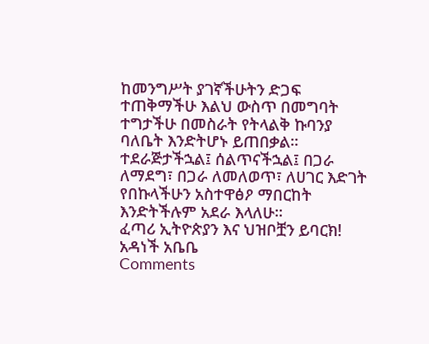ከመንግሥት ያገኛችሁትን ድጋፍ ተጠቅማችሁ እልህ ውስጥ በመግባት ተግታችሁ በመስራት የትላልቅ ኩባንያ ባለቤት እንድትሆኑ ይጠበቃል።
ተደራጅታችኋል፤ ሰልጥናችኋል፤ በጋራ ለማደግ፣ በጋራ ለመለወጥ፣ ለሀገር እድገት የበኩላችሁን አስተዋፅዖ ማበርከት እንድትችሉም አደራ እላለሁ።
ፈጣሪ ኢትዮጵያን እና ህዝቦቿን ይባርክ!
አዳነች አቤቤ
Comments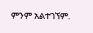ምንም አልተገኘም.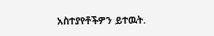አስተያየቶችዎን ይተዉት.